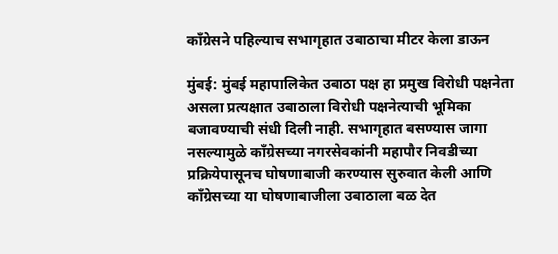काँग्रेसने पहिल्याच सभागृहात उबाठाचा मीटर केला डाऊन

मुंबई: मुंबई महापालिकेत उबाठा पक्ष हा प्रमुख विरोधी पक्षनेता असला प्रत्यक्षात उबाठाला विरोधी पक्षनेत्याची भूमिका बजावण्याची संधी दिली नाही. सभागृहात बसण्यास जागा नसल्यामुळे काँग्रेसच्या नगरसेवकांनी महापौर निवडीच्या प्रक्रियेपासूनच घोषणाबाजी करण्यास सुरुवात केली आणि काँग्रेसच्या या घोषणाबाजीला उबाठाला बळ देत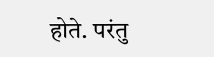होते. परंतु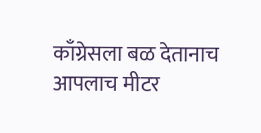काँग्रेसला बळ देतानाच आपलाच मीटर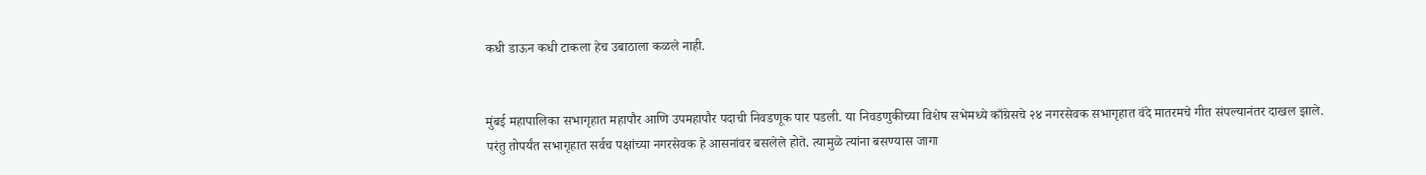कधी डाऊन कधी टाकला हेच उबाठाला कळले नाही.


मुंबई महापालिका सभागृहात महापौर आणि उपमहापौर पदाची निवडणूक पार पडली. या निवडणुकीच्या विशेष सभेमध्ये काँग्रेसचे २४ नगरसेवक सभागृहात वंदे मातरमचे गीत संपल्यानंतर दाखल झाले. परंतु तोपर्यंत सभागृहात सर्वच पक्षांच्या नगरसेवक हे आसनांवर बसलेले होते. त्यामुळे त्यांना बसण्यास जागा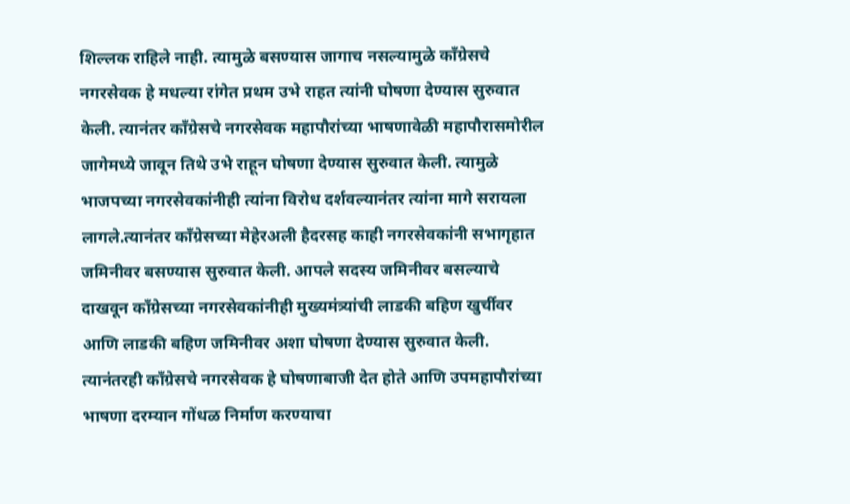शिल्लक राहिले नाही. त्यामुळे बसण्यास जागाच नसल्यामुळे काँग्रेसचे नगरसेवक हे मधल्या रांगेत प्रथम उभे राहत त्यांनी घोषणा देण्यास सुरुवात केली. त्यानंतर काँग्रेसचे नगरसेवक महापौरांच्या भाषणावेळी महापौरासमोरील जागेमध्ये जावून तिथे उभे राहून घोषणा देण्यास सुरुवात केली. त्यामुळे भाजपच्या नगरसेवकांनीही त्यांना विरोध दर्शवल्यानंतर त्यांना मागे सरायला लागले.त्यानंतर काँग्रेसच्या मेहेरअली हैदरसह काही नगरसेवकांनी सभागृहात जमिनीवर बसण्यास सुरुवात केली. आपले सदस्य जमिनीवर बसल्याचे दाखवून काँग्रेसच्या नगरसेवकांनीही मुख्यमंत्र्यांची लाडकी बहिण खुर्चीवर आणि लाडकी बहिण जमिनीवर अशा घोषणा देण्यास सुरुवात केली. त्यानंतरही काँग्रेसचे नगरसेवक हे घोषणाबाजी देत होते आणि उपमहापौरांच्या भाषणा दरम्यान गोंधळ निर्माण करण्याचा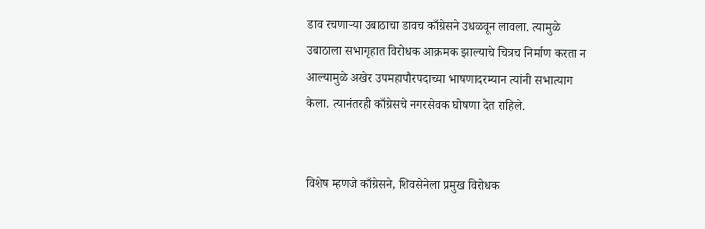डाव रचणाऱ्या उबाठाचा डावच काँग्रेसने उधळवून लावला. त्यामुळे उबाठाला सभागृहात विरोधक आक्रमक झाल्याचे चित्रच निर्माण करता न आल्यामुळे अखेर उपमहापौरपदाच्या भाषणादरम्यान त्यांनी सभात्याग केला. त्यानंतरही काँग्रेसचे नगरसेवक घोषणा देत राहिले.


विशेष म्हणजे काँग्रेसने, शिवसेनेला प्रमुख विरोधक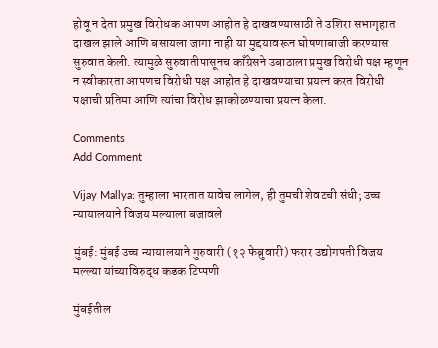होवू न देता प्रमुख विरोधक आपण आहोत हे दाखवण्यासाठी ते उशिरा सभागृहात दाखल झाले आणि बसायला जागा नाही या मुद्दयावरून घोषणाबाजी करण्यास सुरुवात केली. त्यामुळे सुरुवातीपासूनच काँग्रेसने उबाठाला प्रमुख विरोधी पक्ष म्हणून न स्वीकारता आपणच विरोधी पक्ष आहोत हे दाखवण्याचा प्रयत्न करत विरोधी पक्षाची प्रतिमा आणि त्यांचा विरोध झाकोळण्याचा प्रयत्न केला.

Comments
Add Comment

Vijay Mallya: तुम्हाला भारतात यावेच लागेल, ही तुमची शेवटची संधी; उच्च न्यायालयाने विजय मल्याला बजावले

मुंबई: मुंबई उच्च न्यायालयाने गुरुवारी (१२ फेब्रुवारी) फरार उद्योगपती विजय मल्ल्या यांच्याविरुद्ध कडक टिप्पणी

मुंबईतील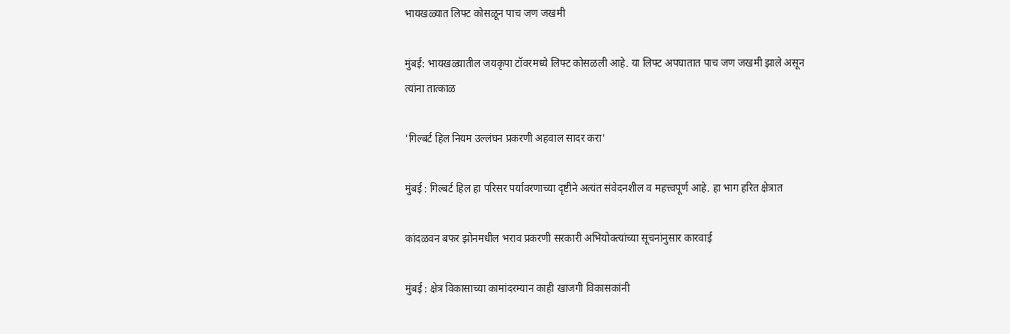भायखळ्यात लिफ्ट कोसळून पाच जण जखमी

मुंबई: भायखळ्यातील जयकृपा टॉवरमध्ये लिफ्ट कोसळली आहे. या लिफ्ट अपघातात पाच जण जखमी झाले असून त्यांना तात्काळ

'गिल्बर्ट हिल नियम उल्लंघन प्रकरणी अहवाल सादर करा'

मुंबई : गिल्बर्ट हिल हा परिसर पर्यावरणाच्या दृष्टीने अत्यंत संवेदनशील व महत्त्वपूर्ण आहे. हा भाग हरित क्षेत्रात

कांदळवन बफर झोनमधील भराव प्रकरणी सरकारी अभियोक्त्यांच्या सूचनांनुसार कारवाई

मुंबई : क्षेत्र विकासाच्या कामांदरम्यान काही खाजगी विकासकांनी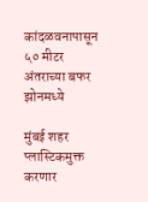कांदळवनापासून ५० मीटर अंतराच्या बफर झोनमध्ये

मुंबई शहर प्लास्टिकमुक्त करणार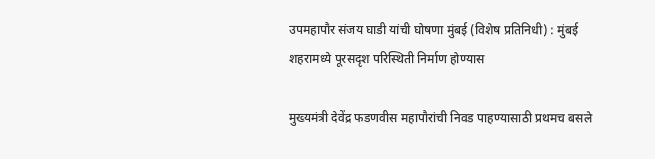उपमहापौर संजय घाडी यांची घोषणा मुंबई (विशेष प्रतिनिधी) : मुंबई शहरामध्ये पूरसदृश परिस्थिती निर्माण होण्यास

मुख्यमंत्री देवेंद्र फडणवीस महापौरांची निवड पाहण्यासाठी प्रथमच बसले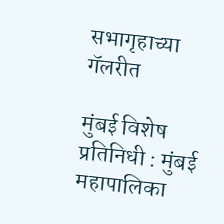सभागृहाच्या गॅलरीत

मुंबई विशेष प्रतिनिधी : मुंबई महापालिका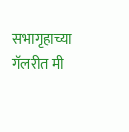सभागृहाच्या गॅलरीत मी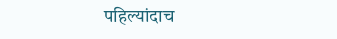पहिल्यांदाच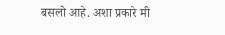बसलो आहे. अशा प्रकारे मी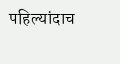पहिल्यांदाच